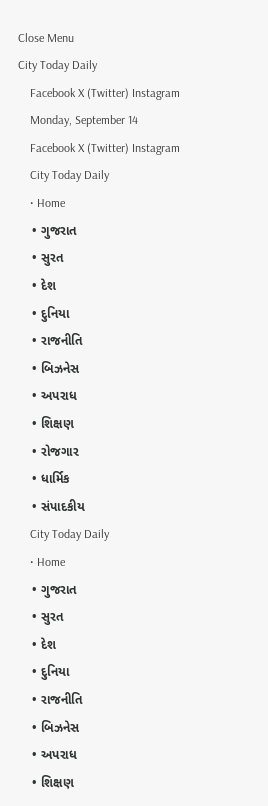Close Menu
City Today Daily
    Facebook X (Twitter) Instagram
    Monday, September 14
    Facebook X (Twitter) Instagram
    City Today Daily
    • Home
    • ગુજરાત
    • સુરત
    • દેશ
    • દુનિયા
    • રાજનીતિ
    • બિઝનેસ
    • અપરાધ
    • શિક્ષણ
    • રોજગાર
    • ધાર્મિક
    • સંપાદકીય
    City Today Daily
    • Home
    • ગુજરાત
    • સુરત
    • દેશ
    • દુનિયા
    • રાજનીતિ
    • બિઝનેસ
    • અપરાધ
    • શિક્ષણ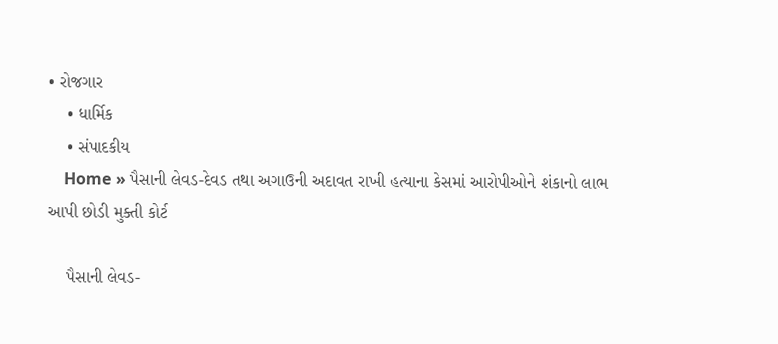• રોજગાર
    • ધાર્મિક
    • સંપાદકીય
    Home » પૈસાની લેવડ-દેવડ તથા અગાઉની અદાવત રાખી હત્યાના કેસમાં આરોપીઓને શંકાનો લાભ આપી છોડી મુક્તી કોર્ટ

    પૈસાની લેવડ-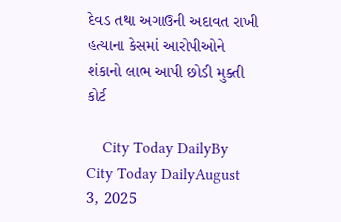દેવડ તથા અગાઉની અદાવત રાખી હત્યાના કેસમાં આરોપીઓને શંકાનો લાભ આપી છોડી મુક્તી કોર્ટ

    City Today DailyBy City Today DailyAugust 3, 2025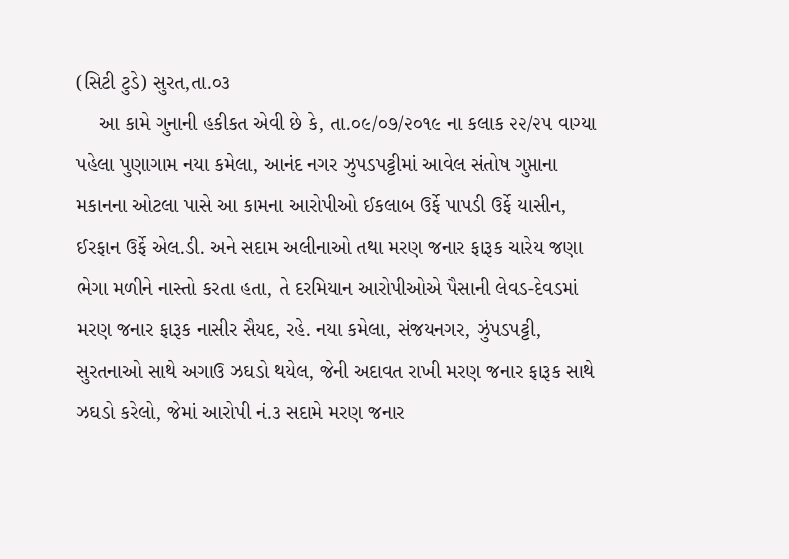(સિટી ટુડે) સુરત,તા.૦૩
    આ કામે ગુનાની હકીકત એવી છે કે, તા.૦૯/૦૭/૨૦૧૯ ના કલાક ૨૨/૨૫ વાગ્યા પહેલા પુણાગામ નયા કમેલા, આનંદ નગર ઝુપડપટ્ટીમાં આવેલ સંતોષ ગુપ્તાના મકાનના ઓટલા પાસે આ કામના આરોપીઓ ઈકલાબ ઉર્ફે પાપડી ઉર્ફે યાસીન, ઈરફાન ઉર્ફે એલ.ડી. અને સદામ અલીનાઓ તથા મરણ જનાર ફારૂક ચારેય જણા ભેગા મળીને નાસ્તો કરતા હતા, તે દરમિયાન આરોપીઓએ પૈસાની લેવડ-દેવડમાં મરણ જનાર ફારૂક નાસીર સૈયદ, રહે. નયા કમેલા, સંજયનગર, ઝુંપડપટ્ટી, સુરતનાઓ સાથે અગાઉ ઝઘડો થયેલ, જેની અદાવત રાખી મરણ જનાર ફારૂક સાથે ઝઘડો કરેલો, જેમાં આરોપી નં.૩ સદામે મરણ જનાર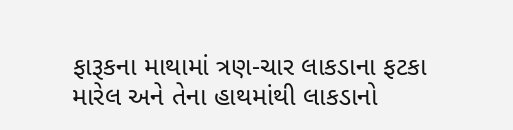ફારૂકના માથામાં ત્રણ-ચાર લાકડાના ફટકા મારેલ અને તેના હાથમાંથી લાકડાનો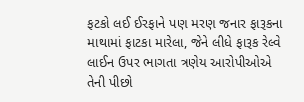ફટકો લઈ ઈરફાને પણ મરણ જનાર ફારૂકના માથામાં ફાટકા મારેલા, જેને લીધે ફારૂક રેલ્વે લાઈન ઉપર ભાગતા ત્રણેય આરોપીઓએ તેની પીછો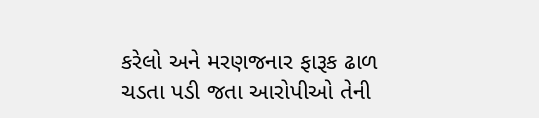કરેલો અને મરણજનાર ફારૂક ઢાળ ચડતા પડી જતા આરોપીઓ તેની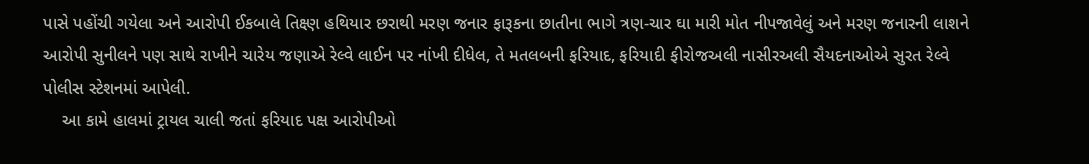પાસે પહોંચી ગયેલા અને આરોપી ઈકબાલે તિક્ષ્ણ હથિયાર છરાથી મરણ જનાર ફારૂકના છાતીના ભાગે ત્રણ-ચાર ઘા મારી મોત નીપજાવેલું અને મરણ જનારની લાશને આરોપી સુનીલને પણ સાથે રાખીને ચારેય જણાએ રેલ્વે લાઈન પર નાંખી દીધેલ, તે મતલબની ફરિયાદ, ફરિયાદી ફીરોજઅલી નાસીરઅલી સૈયદનાઓએ સુરત રેલ્વે પોલીસ સ્ટેશનમાં આપેલી.
    આ કામે હાલમાં ટ્રાયલ ચાલી જતાં ફરિયાદ પક્ષ આરોપીઓ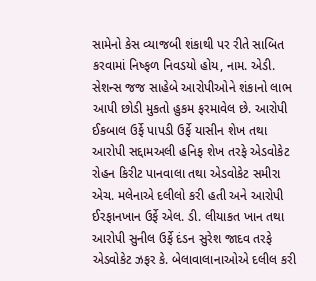સામેનો કેસ વ્યાજબી શંકાથી પર રીતે સાબિત કરવામાં નિષ્ફળ નિવડયો હોય, નામ. એડી. સેશન્સ જજ સાહેબે આરોપીઓને શંકાનો લાભ આપી છોડી મુકતો હુકમ ફરમાવેલ છે. આરોપી ઈકબાલ ઉર્ફે પાપડી ઉર્ફે યાસીન શેખ તથા આરોપી સદ્દામઅલી હનિફ શેખ તરફે એડવોકેટ રોહન કિરીટ પાનવાલા તથા એડવોકેટ સમીરા એચ. મલેનાએ દલીલો કરી હતી અને આરોપી ઈરફાનખાન ઉર્ફે એલ. ડી. લીયાકત ખાન તથા આરોપી સુનીલ ઉર્ફે દંડન સુરેશ જાદવ તરફે એડવોકેટ ઝફર કે. બેલાવાલાનાઓએ દલીલ કરી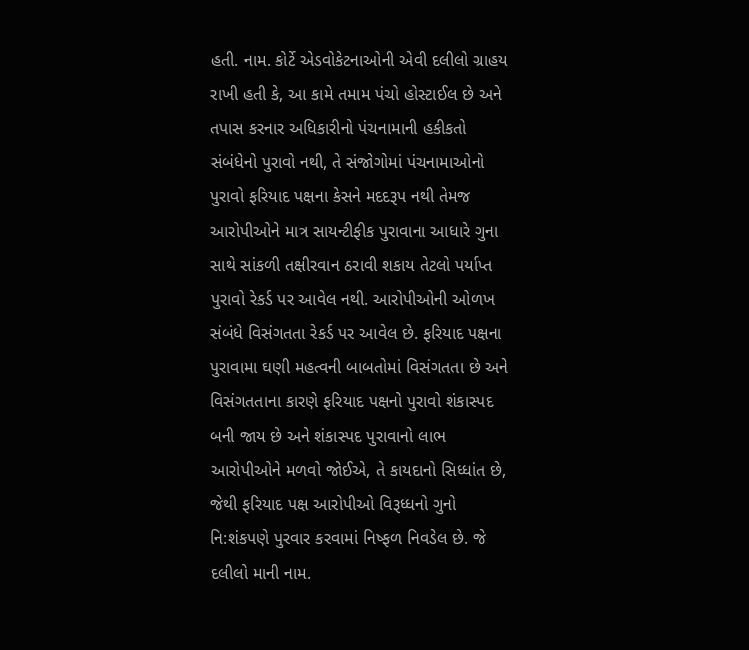હતી. નામ. કોર્ટે એડવોકેટનાઓની એવી દલીલો ગ્રાહય રાખી હતી કે, આ કામે તમામ પંચો હોસ્ટાઈલ છે અને તપાસ કરનાર અધિકારીનો પંચનામાની હકીકતો સંબંધેનો પુરાવો નથી, તે સંજોગોમાં પંચનામાઓનો પુરાવો ફરિયાદ પક્ષના કેસને મદદરૂપ નથી તેમજ આરોપીઓને માત્ર સાયન્ટીફીક પુરાવાના આધારે ગુના સાથે સાંકળી તક્ષીરવાન ઠરાવી શકાય તેટલો પર્યાપ્ત પુરાવો રેકર્ડ પર આવેલ નથી. આરોપીઓની ઓળખ સંબંધે વિસંગતતા રેકર્ડ પર આવેલ છે. ફરિયાદ પક્ષના પુરાવામા ઘણી મહત્વની બાબતોમાં વિસંગતતા છે અને વિસંગતતાના કારણે ફરિયાદ પક્ષનો પુરાવો શંકાસ્પદ બની જાય છે અને શંકાસ્પદ પુરાવાનો લાભ આરોપીઓને મળવો જોઈએ, તે કાયદાનો સિધ્ધાંત છે, જેથી ફરિયાદ પક્ષ આરોપીઓ વિરૂધ્ધનો ગુનો નિ:શંકપણે પુરવાર કરવામાં નિષ્ફળ નિવડેલ છે. જે દલીલો માની નામ.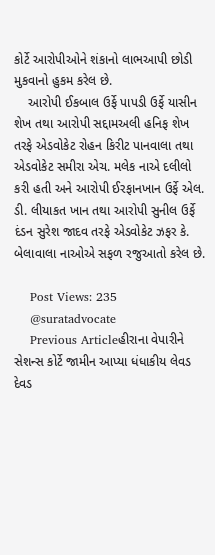કોર્ટે આરોપીઓને શંકાનો લાભઆપી છોડી મુકવાનો હુકમ કરેલ છે.
    આરોપી ઈકબાલ ઉર્ફે પાપડી ઉર્ફે યાસીન શેખ તથા આરોપી સદ્દામઅલી હનિફ શેખ તરફે એડવોકેટ રોહન કિરીટ પાનવાલા તથા એડવોકેટ સમીરા એચ. મલેક નાએ દલીલો કરી હતી અને આરોપી ઈરફાનખાન ઉર્ફે એલ. ડી. લીયાકત ખાન તથા આરોપી સુનીલ ઉર્ફે દંડન સુરેશ જાદવ તરફે એડવોકેટ ઝફર કે. બેલાવાલા નાઓએ સફળ રજુઆતો કરેલ છે.

    Post Views: 235
    @suratadvocate
    Previous Articleહીરાના વેપારીને સેશન્સ કોર્ટે જામીન આપ્યા ધંધાકીય લેવડ દેવડ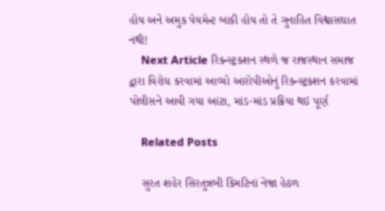હોય અને અમુક પેયમેન્ટ બાકી હોય તો તે ગુનાહિત વિશ્વાસઘાત નથી!
    Next Article રિકન્સ્ટ્રકશન સ્થળે જ રાજસ્થાન સમાજ દ્વારા વિરોધ કરવામાં આવ્યો આરોપીઓનું રિકન્સ્ટ્રકશન કરવામાં પોલીસને આવી ગયા આંટા, માંડ-માંડ પ્રક્રિયા થઇ પૂર્ણ

    Related Posts

    સુરત શહેર સિરતુન્નબી કિમટિનાં નેજા હેઠળ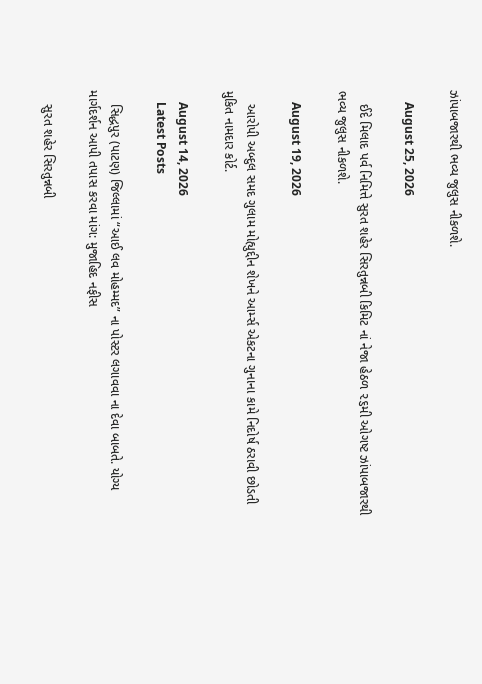ઝાંપાબજારથી ભવ્ય જુલુસ નીકળશે.

    August 25, 2026

    ઈદે મિલાદ પર્વ નિમિત્તે સુરત શહેર સિરતુન્નબી કિમિટ નાં નેજા હેઠળ ૨૬મી ઓગષ્ટ ઝાંપાબજારથી ભવ્ય જુલુસ નીકળશે.

    August 19, 2026

    આરોપી અબ્દુલ સમદ ગુલામ મોહ્યુદ્દીન શેખને આર્મ્સ એકટના ગુનાના કામે નિદોર્ષ ઠરાવી છોડતી મુકિત નામદાર કોર્ટ.

    August 14, 2026
    Latest Posts

    સિદ્ધપુર (પાટણ) જિલ્લામાં “આઈ લવ મોહમ્મદ” ના પોસ્ટર લગાવવા ના દેવા બાબતે. યોગ્ય માર્ગદર્શન આપી તપાસ કરવા માંગ: મુજાહિદ નફીસ

    સુરત શહેર સિરતુન્નબી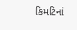કિમટિનાં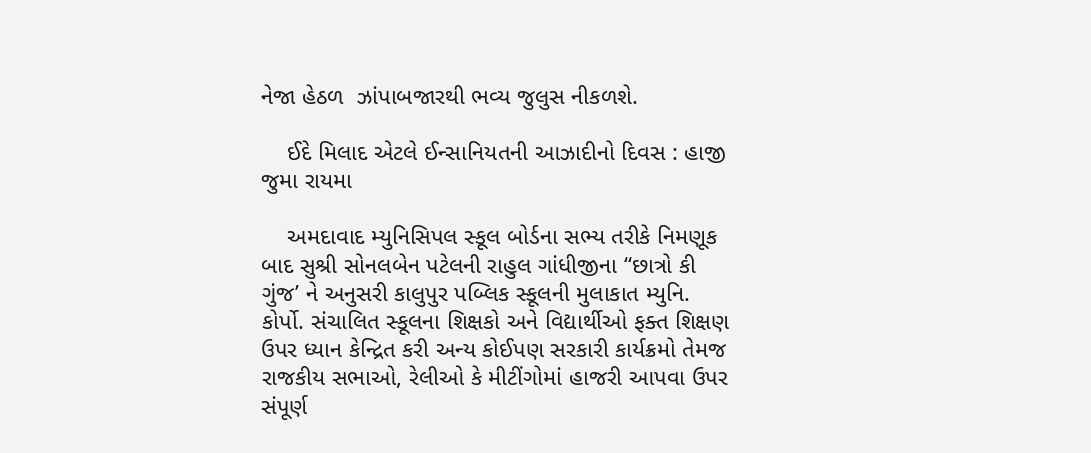નેજા હેઠળ  ઝાંપાબજારથી ભવ્ય જુલુસ નીકળશે.

    ઈદે મિલાદ એટલે ઈન્સાનિયતની આઝાદીનો દિવસ : હાજી જુમા રાયમા

    અમદાવાદ મ્યુનિસિપલ સ્કૂલ બોર્ડના સભ્ય તરીકે નિમણૂક બાદ સુશ્રી સોનલબેન પટેલની રાહુલ ગાંધીજીના “છાત્રો કી ગુંજ’ ને અનુસરી કાલુપુર પબ્લિક સ્કૂલની મુલાકાત મ્યુનિ. કોર્પો. સંચાલિત સ્કૂલના શિક્ષકો અને વિદ્યાર્થીઓ ફક્ત શિક્ષણ ઉપર ધ્યાન કેન્દ્રિત કરી અન્ય કોઈપણ સરકારી કાર્યક્રમો તેમજ રાજકીય સભાઓ, રેલીઓ કે મીટીંગોમાં હાજરી આપવા ઉપર સંપૂર્ણ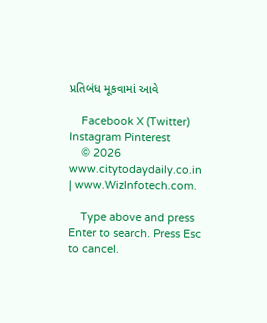પ્રતિબંધ મૂકવામાં આવે

    Facebook X (Twitter) Instagram Pinterest
    © 2026 www.citytodaydaily.co.in | www.WizInfotech.com.

    Type above and press Enter to search. Press Esc to cancel.